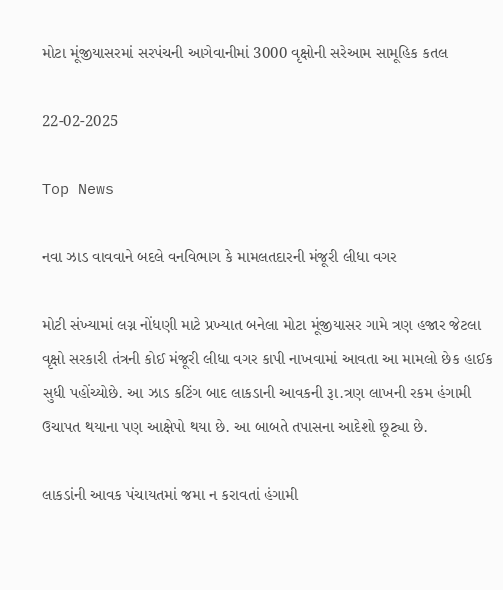મોટા મૂંજીયાસરમાં સરપંચની આગેવાનીમાં 3000 વૃક્ષોની સરેઆમ સામૂહિક કતલ

22-02-2025

Top News

નવા ઝાડ વાવવાને બદલે વનવિભાગ કે મામલતદારની મંજૂરી લીધા વગર

મોટી સંખ્યામાં લગ્ન નોંધણી માટે પ્રખ્યાત બનેલા મોટા મૂંજીયાસર ગામે ત્રણ હજાર જેટલા વૃક્ષો સરકારી તંત્રની કોઈ મંજૂરી લીધા વગર કાપી નાખવામાં આવતા આ મામલો છેક હાઈક સુધી પહોંચ્યોછે. આ ઝાડ કટિંગ બાદ લાકડાની આવકની રૂા.ત્રણ લાખની રકમ હંગામી ઉચાપત થયાના પણ આક્ષેપો થયા છે. આ બાબતે તપાસના આદેશો છૂટ્યા છે.

લાકડાંની આવક પંચાયતમાં જમા ન કરાવતાં હંગામી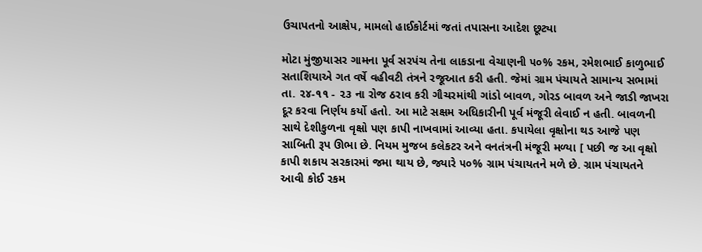ઉચાપતનો આક્ષેપ, મામલો હાઈકોર્ટમાં જતાં તપાસના આદેશ છૂટ્યા

મોટા મુંજીયાસર ગામના પૂર્વ સરપંચ તેના લાકડાના વેચાણની ૫૦% રકમ, રમેશભાઈ કાળુભાઈ સતાશિયાએ ગત વર્ષે વહીવટી તંત્રને રજૂઆત કરી હતી. જેમાં ગ્રામ પંચાયતે સામાન્ય સભામાં તા. ૨૪-૧૧ - ૨૩ ના રોજ ઠરાવ કરી ગૌચરમાંથી ગાંડો બાવળ, ગોરડ બાવળ અને જાડી જાખરા દૂર કરવા નિર્ણય કર્યો હતો. આ માટે સક્ષમ અધિકારીની પૂર્વ મંજૂરી લેવાઈ ન હતી. બાવળની સાથે દેશીકુળના વૃક્ષો પણ કાપી નાખવામાં આવ્યા હતા. કપાયેલા વૃક્ષોના થડ આજે પણ સાબિતી રૂપ ઊભા છે. નિયમ મુજબ કલેકટર અને વનતંત્રની મંજૂરી મળ્યા [ પછી જ આ વૃક્ષો કાપી શકાય સરકારમાં જમા થાય છે, જ્યારે ૫૦% ગ્રામ પંચાયતને મળે છે. ગ્રામ પંચાયતને આવી કોઈ રકમ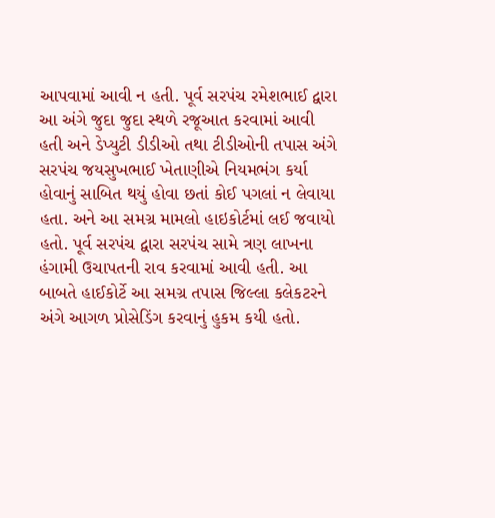આપવામાં આવી ન હતી. પૂર્વ સરપંચ રમેશભાઈ દ્વારા આ અંગે જુદા જુદા સ્થળે રજૂઆત કરવામાં આવી હતી અને ડેપ્યુટી ડીડીઓ તથા ટીડીઓની તપાસ અંગે સરપંચ જયસુખભાઈ ખેતાણીએ નિયમભંગ કર્યા હોવાનું સાબિત થયું હોવા છતાં કોઈ પગલાં ન લેવાયા હતા. અને આ સમગ્ર મામલો હાઇકોર્ટમાં લઈ જવાયો હતો. પૂર્વ સરપંચ દ્વારા સરપંચ સામે ત્રણ લાખના હંગામી ઉચાપતની રાવ કરવામાં આવી હતી. આ બાબતે હાઈકોર્ટે આ સમગ્ર તપાસ જિલ્લા કલેકટરને અંગે આગળ પ્રોસેડિંગ કરવાનું હુકમ કયી હતો.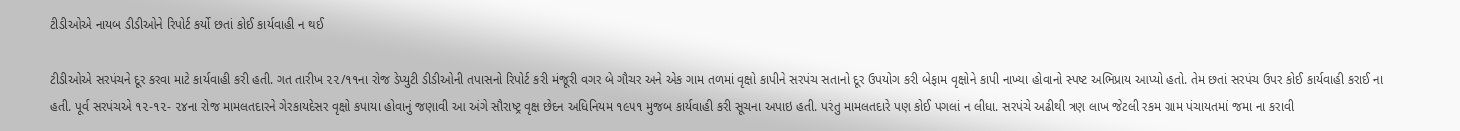ટીડીઓએ નાયબ ડીડીઓને રિપોર્ટ કર્યો છતાં કોઈ કાર્યવાહી ન થઈ

ટીડીઓએ સરપંચને દૂર કરવા માટે કાર્યવાહી કરી હતી. ગત તારીખ ૨૨/૧૧ના રોજ ડેપ્યુટી ડીડીઓની તપાસનો રિપોર્ટ કરી મંજૂરી વગર બે ગૌચર અને એક ગામ તળમાં વૃક્ષો કાપીને સરપંચ સતાનો દૂર ઉપયોગ કરી બેફામ વૃક્ષોને કાપી નાખ્યા હોવાનો સ્પષ્ટ અભિપ્રાય આપ્યો હતો. તેમ છતાં સરપંચ ઉપર કોઈ કાર્યવાહી કરાઈ ના હતી. પૂર્વ સરપંચએ ૧૨-૧૨- ૨૪ના રોજ મામલતદારને ગેરકાયદેસર વૃક્ષો કપાયા હોવાનું જણાવી આ અંગે સૌરાષ્ટ્ર વૃક્ષ છેદન અધિનિયમ ૧૯૫૧ મુજબ કાર્યવાહી કરી સૂચના અપાઇ હતી. પરંતુ મામલતદારે પણ કોઈ પગલાં ન લીધા. સરપંચે અઢીથી ત્રણ લાખ જેટલી રકમ ગ્રામ પંચાયતમાં જમા ના કરાવી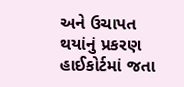અને ઉચાપત થયાંનું પ્રકરણ હાઈકોર્ટમાં જતા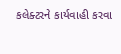કલેક્ટરને કાર્યવાહી કરવા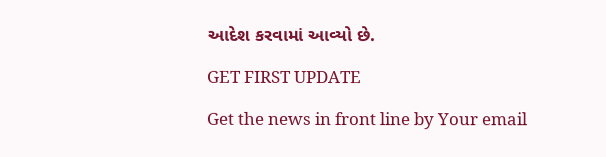આદેશ કરવામાં આવ્યો છે.

GET FIRST UPDATE

Get the news in front line by Your email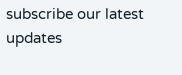subscribe our latest updates